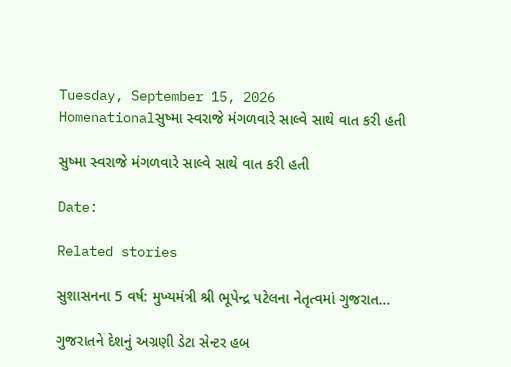Tuesday, September 15, 2026
Homenationalસુષ્મા સ્વરાજે મંગળવારે સાલ્વે સાથે વાત કરી હતી

સુષ્મા સ્વરાજે મંગળવારે સાલ્વે સાથે વાત કરી હતી

Date:

Related stories

સુશાસનના 5 વર્ષ: મુખ્યમંત્રી શ્રી ભૂપેન્દ્ર પટેલના નેતૃત્વમાં ગુજરાત...

ગુજરાતને દેશનું અગ્રણી ડેટા સેન્ટર હબ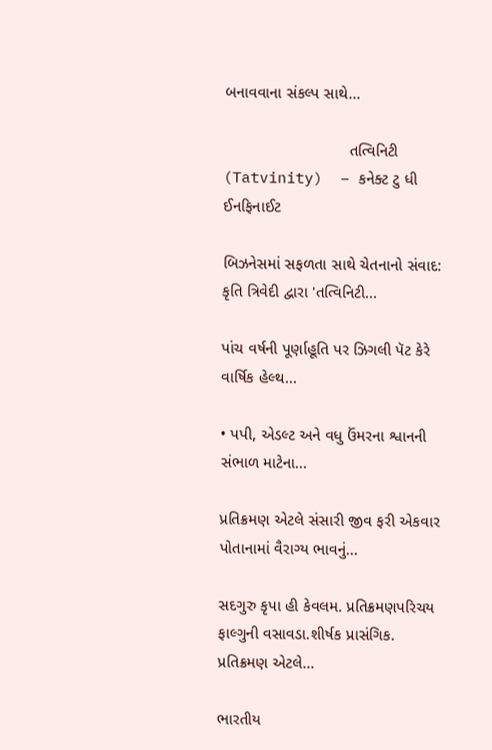બનાવવાના સંકલ્પ સાથે...

                            તત્વિનિટી (Tatvinity)  – કનેક્ટ ટુ ધી ઈનફિનાઈટ

બિઝનેસમાં સફળતા સાથે ચેતનાનો સંવાદ: કૃતિ ત્રિવેદી દ્વારા 'તત્વિનિટી...

પાંચ વર્ષની પૂર્ણાહૂતિ પર ઝિગલી પૅટ કેરે વાર્ષિક હેલ્થ...

• પપી, એડલ્ટ અને વધુ ઉંમરના શ્વાનની સંભાળ માટેના...

પ્રતિક્રમણ એટલે સંસારી જીવ ફરી એકવાર પોતાનામાં વૈરાગ્ય ભાવનું...

સદગુરુ કૃપા હી કેવલમ. પ્રતિક્રમણપરિચય ફાલ્ગુની વસાવડા.શીર્ષક પ્રાસંગિક. પ્રતિક્રમણ એટલે...

ભારતીય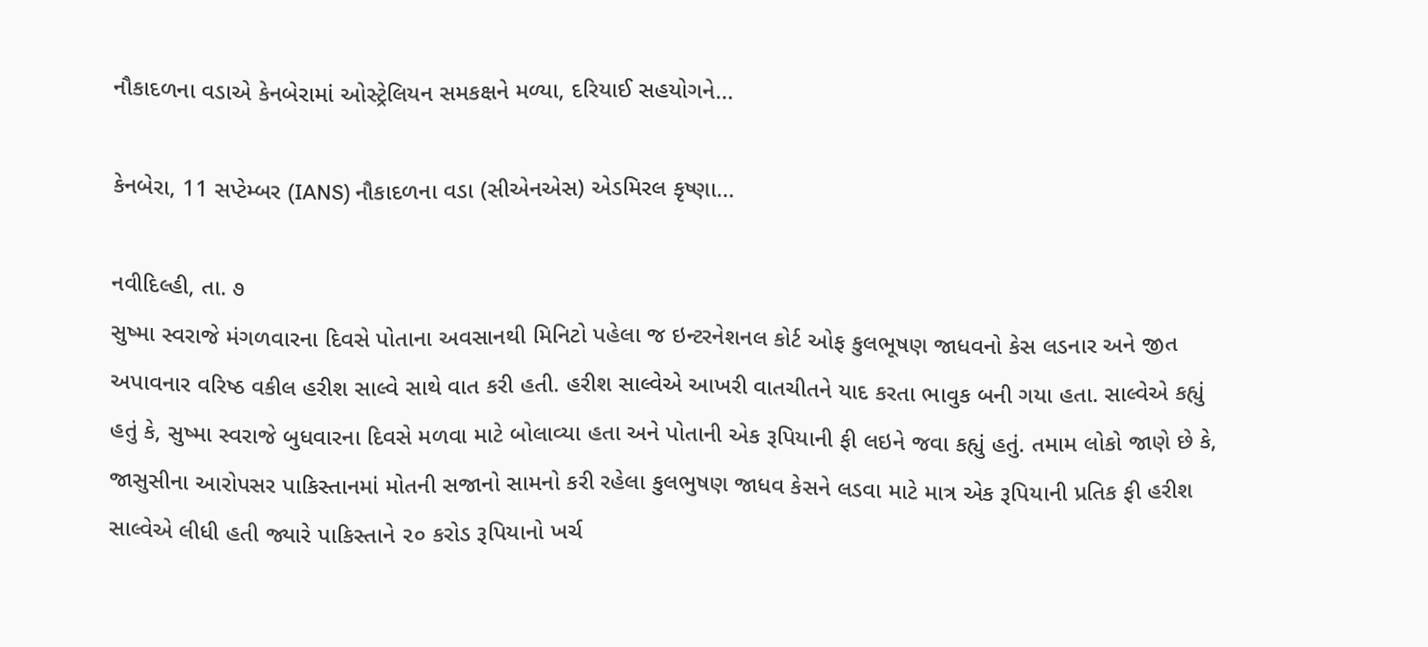નૌકાદળના વડાએ કેનબેરામાં ઓસ્ટ્રેલિયન સમકક્ષને મળ્યા, દરિયાઈ સહયોગને...

કેનબેરા, 11 સપ્ટેમ્બર (IANS) નૌકાદળના વડા (સીએનએસ) એડમિરલ કૃષ્ણા...

નવીદિલ્હી, તા. ૭
સુષ્મા સ્વરાજે મંગળવારના દિવસે પોતાના અવસાનથી મિનિટો પહેલા જ ઇન્ટરનેશનલ કોર્ટ ઓફ કુલભૂષણ જાધવનો કેસ લડનાર અને જીત અપાવનાર વરિષ્ઠ વકીલ હરીશ સાલ્વે સાથે વાત કરી હતી. હરીશ સાલ્વેએ આખરી વાતચીતને યાદ કરતા ભાવુક બની ગયા હતા. સાલ્વેએ કહ્યું હતું કે, સુષ્મા સ્વરાજે બુધવારના દિવસે મળવા માટે બોલાવ્યા હતા અને પોતાની એક રૂપિયાની ફી લઇને જવા કહ્યું હતું. તમામ લોકો જાણે છે કે, જાસુસીના આરોપસર પાકિસ્તાનમાં મોતની સજાનો સામનો કરી રહેલા કુલભુષણ જાધવ કેસને લડવા માટે માત્ર એક રૂપિયાની પ્રતિક ફી હરીશ સાલ્વેએ લીધી હતી જ્યારે પાકિસ્તાને ૨૦ કરોડ રૂપિયાનો ખર્ચ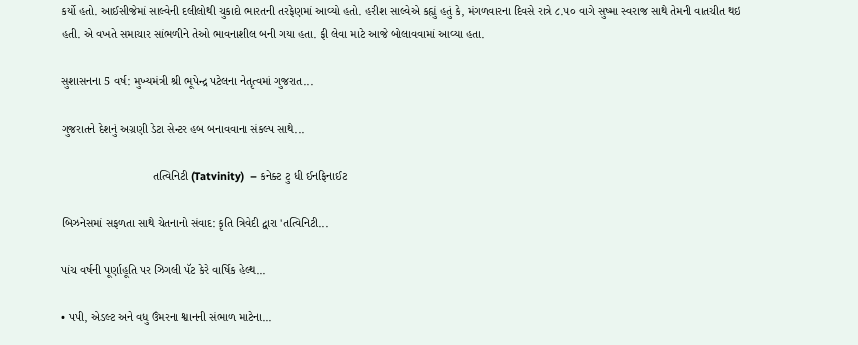કર્યો હતો. આઈસીજેમાં સાલ્વેની દલીલોથી ચુકાદો ભારતની તરફેણમાં આવ્યો હતો. હરીશ સાલ્વેએ કહ્યું હતું કે, મંગળવારના દિવસે રાત્રે ૮.૫૦ વાગે સુષ્મા સ્વરાજ સાથે તેમની વાતચીત થઇ હતી. એ વખતે સમાચાર સાંભળીને તેઓ ભાવનાશીલ બની ગયા હતા. ફી લેવા માટે આજે બોલાવવામાં આવ્યા હતા.

સુશાસનના 5 વર્ષ: મુખ્યમંત્રી શ્રી ભૂપેન્દ્ર પટેલના નેતૃત્વમાં ગુજરાત...

ગુજરાતને દેશનું અગ્રણી ડેટા સેન્ટર હબ બનાવવાના સંકલ્પ સાથે...

                            તત્વિનિટી (Tatvinity)  – કનેક્ટ ટુ ધી ઈનફિનાઈટ

બિઝનેસમાં સફળતા સાથે ચેતનાનો સંવાદ: કૃતિ ત્રિવેદી દ્વારા 'તત્વિનિટી...

પાંચ વર્ષની પૂર્ણાહૂતિ પર ઝિગલી પૅટ કેરે વાર્ષિક હેલ્થ...

• પપી, એડલ્ટ અને વધુ ઉંમરના શ્વાનની સંભાળ માટેના...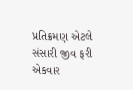પ્રતિક્રમણ એટલે સંસારી જીવ ફરી એકવાર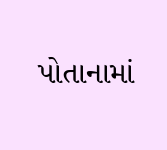પોતાનામાં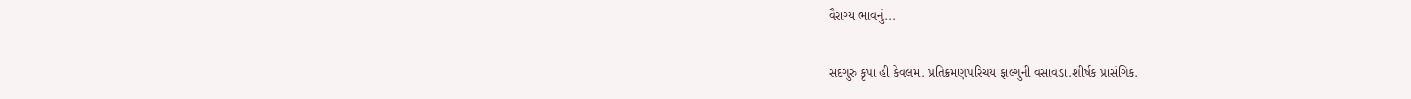વૈરાગ્ય ભાવનું...

સદગુરુ કૃપા હી કેવલમ. પ્રતિક્રમણપરિચય ફાલ્ગુની વસાવડા.શીર્ષક પ્રાસંગિક.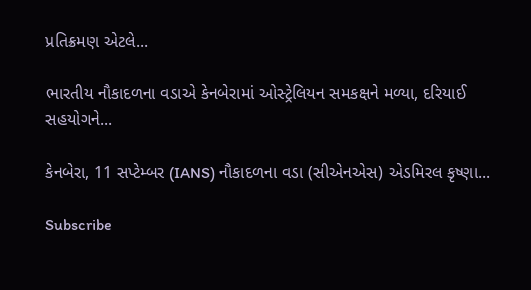પ્રતિક્રમણ એટલે...

ભારતીય નૌકાદળના વડાએ કેનબેરામાં ઓસ્ટ્રેલિયન સમકક્ષને મળ્યા, દરિયાઈ સહયોગને...

કેનબેરા, 11 સપ્ટેમ્બર (IANS) નૌકાદળના વડા (સીએનએસ) એડમિરલ કૃષ્ણા...

Subscribe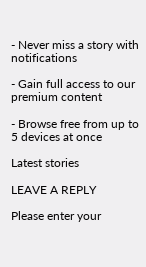- Never miss a story with notifications

- Gain full access to our premium content

- Browse free from up to 5 devices at once

Latest stories

LEAVE A REPLY

Please enter your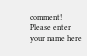comment!
Please enter your name here